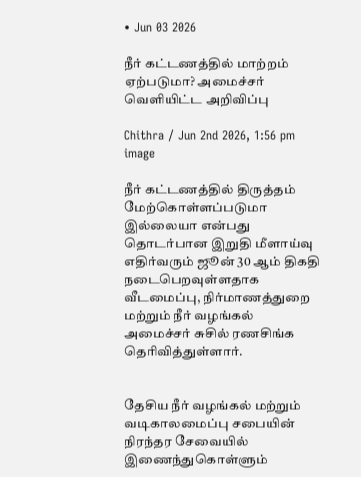• Jun 03 2026

நீர் கட்டணத்தில் மாற்றம் ஏற்படுமா? அமைச்சர் வெளியிட்ட அறிவிப்பு

Chithra / Jun 2nd 2026, 1:56 pm
image

நீர் கட்டணத்தில் திருத்தம் மேற்கொள்ளப்படுமா இல்லையா என்பது தொடர்பான இறுதி மீளாய்வு எதிர்வரும் ஜூன் 30 ஆம் திகதி நடைபெறவுள்ளதாக வீடமைப்பு, நிர்மாணத்துறை மற்றும் நீர் வழங்கல் அமைச்சர் சுசில் ரணசிங்க தெரிவித்துள்ளார்.


தேசிய நீர் வழங்கல் மற்றும் வடிகாலமைப்பு சபையின் நிரந்தர சேவையில் இணைந்துகொள்ளும்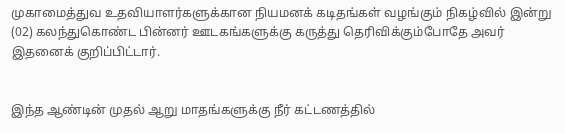முகாமைத்துவ உதவியாளர்களுக்கான நியமனக் கடிதங்கள் வழங்கும் நிகழ்வில் இன்று (02) கலந்துகொண்ட பின்னர் ஊடகங்களுக்கு கருத்து தெரிவிக்கும்போதே அவர் இதனைக் குறிப்பிட்டார்.


இந்த ஆண்டின் முதல் ஆறு மாதங்களுக்கு நீர் கட்டணத்தில்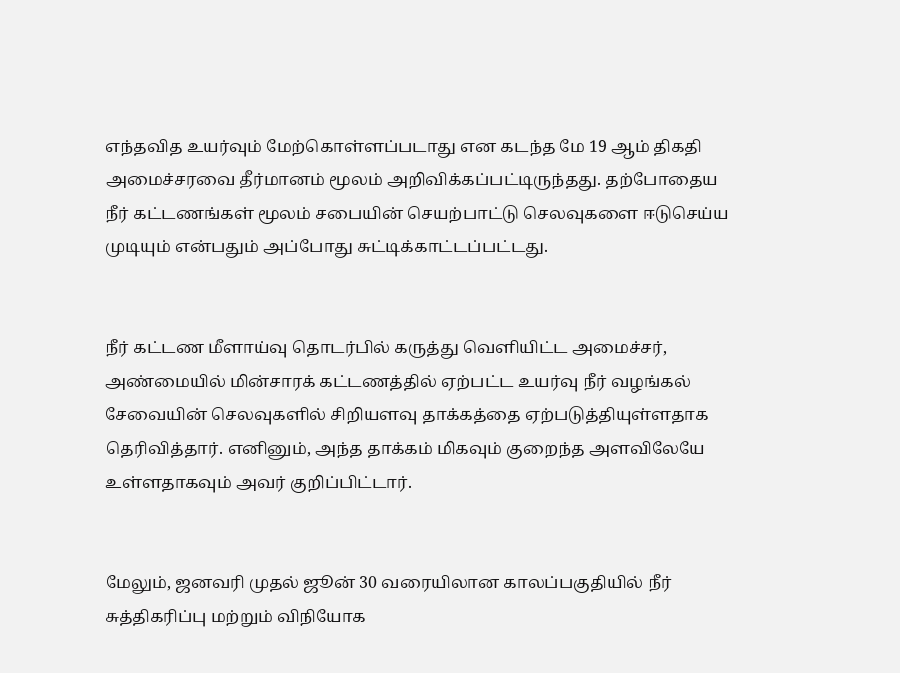எந்தவித உயர்வும் மேற்கொள்ளப்படாது என கடந்த மே 19 ஆம் திகதி அமைச்சரவை தீர்மானம் மூலம் அறிவிக்கப்பட்டிருந்தது. தற்போதைய நீர் கட்டணங்கள் மூலம் சபையின் செயற்பாட்டு செலவுகளை ஈடுசெய்ய முடியும் என்பதும் அப்போது சுட்டிக்காட்டப்பட்டது.


நீர் கட்டண மீளாய்வு தொடர்பில் கருத்து வெளியிட்ட அமைச்சர், அண்மையில் மின்சாரக் கட்டணத்தில் ஏற்பட்ட உயர்வு நீர் வழங்கல் சேவையின் செலவுகளில் சிறியளவு தாக்கத்தை ஏற்படுத்தியுள்ளதாக தெரிவித்தார். எனினும், அந்த தாக்கம் மிகவும் குறைந்த அளவிலேயே உள்ளதாகவும் அவர் குறிப்பிட்டார்.


மேலும், ஜனவரி முதல் ஜூன் 30 வரையிலான காலப்பகுதியில் நீர் சுத்திகரிப்பு மற்றும் விநியோக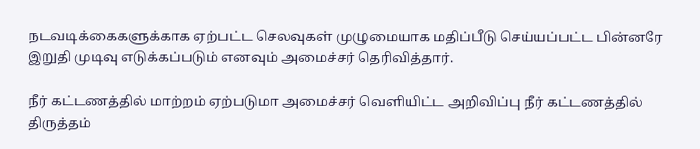நடவடிக்கைகளுக்காக ஏற்பட்ட செலவுகள் முழுமையாக மதிப்பீடு செய்யப்பட்ட பின்னரே இறுதி முடிவு எடுக்கப்படும் எனவும் அமைச்சர் தெரிவித்தார்.

நீர் கட்டணத்தில் மாற்றம் ஏற்படுமா அமைச்சர் வெளியிட்ட அறிவிப்பு நீர் கட்டணத்தில் திருத்தம்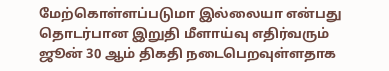மேற்கொள்ளப்படுமா இல்லையா என்பது தொடர்பான இறுதி மீளாய்வு எதிர்வரும் ஜூன் 30 ஆம் திகதி நடைபெறவுள்ளதாக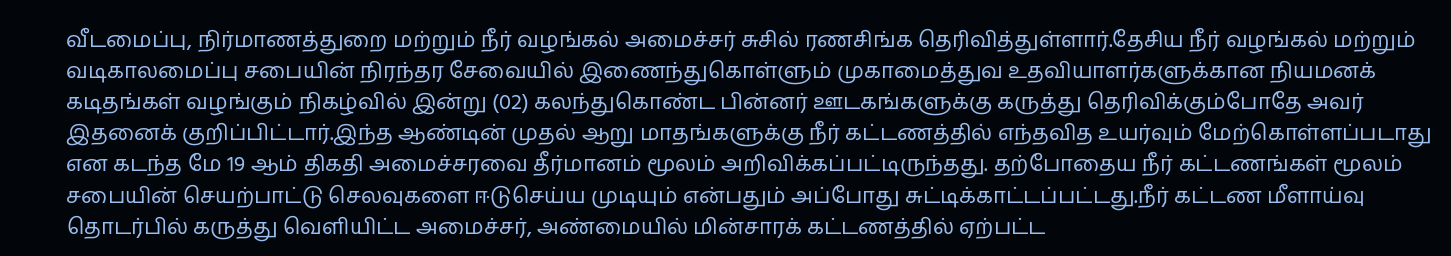வீடமைப்பு, நிர்மாணத்துறை மற்றும் நீர் வழங்கல் அமைச்சர் சுசில் ரணசிங்க தெரிவித்துள்ளார்.தேசிய நீர் வழங்கல் மற்றும் வடிகாலமைப்பு சபையின் நிரந்தர சேவையில் இணைந்துகொள்ளும் முகாமைத்துவ உதவியாளர்களுக்கான நியமனக் கடிதங்கள் வழங்கும் நிகழ்வில் இன்று (02) கலந்துகொண்ட பின்னர் ஊடகங்களுக்கு கருத்து தெரிவிக்கும்போதே அவர் இதனைக் குறிப்பிட்டார்.இந்த ஆண்டின் முதல் ஆறு மாதங்களுக்கு நீர் கட்டணத்தில் எந்தவித உயர்வும் மேற்கொள்ளப்படாது என கடந்த மே 19 ஆம் திகதி அமைச்சரவை தீர்மானம் மூலம் அறிவிக்கப்பட்டிருந்தது. தற்போதைய நீர் கட்டணங்கள் மூலம் சபையின் செயற்பாட்டு செலவுகளை ஈடுசெய்ய முடியும் என்பதும் அப்போது சுட்டிக்காட்டப்பட்டது.நீர் கட்டண மீளாய்வு தொடர்பில் கருத்து வெளியிட்ட அமைச்சர், அண்மையில் மின்சாரக் கட்டணத்தில் ஏற்பட்ட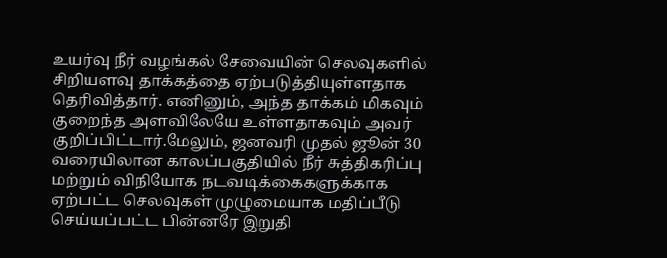உயர்வு நீர் வழங்கல் சேவையின் செலவுகளில் சிறியளவு தாக்கத்தை ஏற்படுத்தியுள்ளதாக தெரிவித்தார். எனினும், அந்த தாக்கம் மிகவும் குறைந்த அளவிலேயே உள்ளதாகவும் அவர் குறிப்பிட்டார்.மேலும், ஜனவரி முதல் ஜூன் 30 வரையிலான காலப்பகுதியில் நீர் சுத்திகரிப்பு மற்றும் விநியோக நடவடிக்கைகளுக்காக ஏற்பட்ட செலவுகள் முழுமையாக மதிப்பீடு செய்யப்பட்ட பின்னரே இறுதி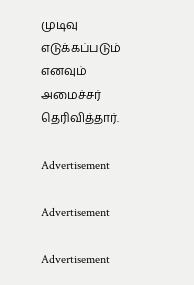முடிவு எடுக்கப்படும் எனவும் அமைச்சர் தெரிவித்தார்.

Advertisement

Advertisement

Advertisement